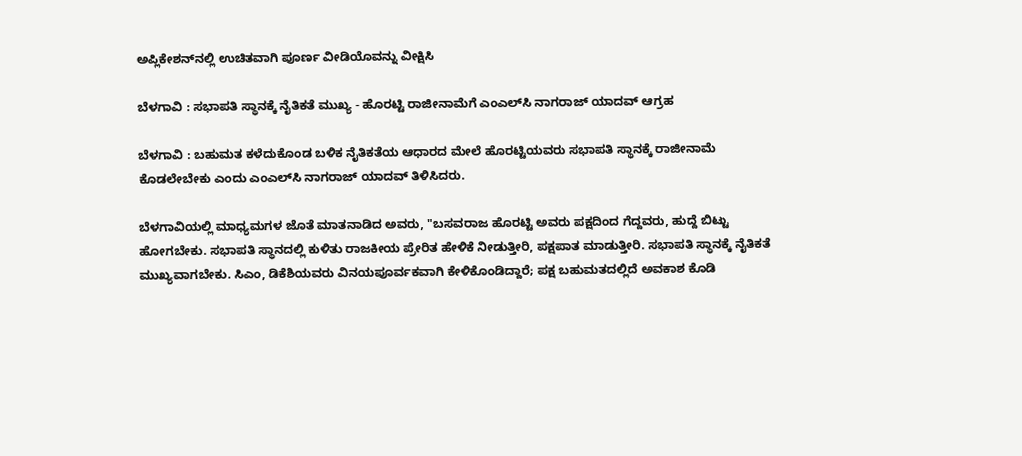ಅಪ್ಲಿಕೇಶನ್‌ನಲ್ಲಿ ಉಚಿತವಾಗಿ ಪೂರ್ಣ ವೀಡಿಯೊವನ್ನು ವೀಕ್ಷಿಸಿ

ಬೆಳಗಾವಿ : ಸಭಾಪತಿ ಸ್ಥಾನಕ್ಕೆ ನೈತಿಕತೆ ಮುಖ್ಯ - ಹೊರಟ್ಟಿ ರಾಜೀನಾಮೆಗೆ ಎಂಎಲ್‌ಸಿ ನಾಗರಾಜ್ ಯಾದವ್ ಆಗ್ರಹ

ಬೆಳಗಾವಿ : ಬಹುಮತ ಕಳೆದುಕೊಂಡ ಬಳಿಕ ನೈತಿಕತೆಯ ಆಧಾರದ ಮೇಲೆ ಹೊರಟ್ಟಿಯವರು ಸಭಾಪತಿ ಸ್ಥಾನಕ್ಕೆ ರಾಜೀನಾಮೆ ಕೊಡಲೇಬೇಕು ಎಂದು ಎಂಎಲ್‌ಸಿ ನಾಗರಾಜ್ ಯಾದವ್ ತಿಳಿಸಿದರು.

ಬೆಳಗಾವಿಯಲ್ಲಿ ಮಾಧ್ಯಮಗಳ ಜೊತೆ ಮಾತನಾಡಿದ ಅವರು, "ಬಸವರಾಜ ಹೊರಟ್ಟಿ ಅವರು ಪಕ್ಷದಿಂದ ಗೆದ್ದವರು, ಹುದ್ದೆ ಬಿಟ್ಟು ಹೋಗಬೇಕು. ಸಭಾಪತಿ ಸ್ಥಾನದಲ್ಲಿ ಕುಳಿತು ರಾಜಕೀಯ ಪ್ರೇರಿತ ಹೇಳಿಕೆ ನೀಡುತ್ತೀರಿ, ಪಕ್ಷಪಾತ ಮಾಡುತ್ತೀರಿ. ಸಭಾಪತಿ ಸ್ಥಾನಕ್ಕೆ ನೈತಿಕತೆ ಮುಖ್ಯವಾಗಬೇಕು. ಸಿಎಂ, ಡಿಕೆಶಿಯವರು ವಿನಯಪೂರ್ವಕವಾಗಿ ಕೇಳಿಕೊಂಡಿದ್ದಾರೆ; ಪಕ್ಷ ಬಹುಮತದಲ್ಲಿದೆ ಅವಕಾಶ ಕೊಡಿ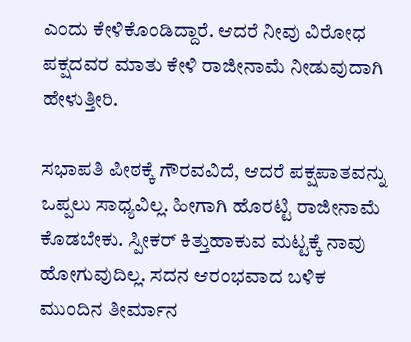ಎಂದು ಕೇಳಿಕೊಂಡಿದ್ದಾರೆ. ಆದರೆ ನೀವು ವಿರೋಧ ಪಕ್ಷದವರ ಮಾತು ಕೇಳಿ ರಾಜೀನಾಮೆ ನೀಡುವುದಾಗಿ ಹೇಳುತ್ತೀರಿ.

ಸಭಾಪತಿ ಪೀಠಕ್ಕೆ ಗೌರವವಿದೆ, ಆದರೆ ಪಕ್ಷಪಾತವನ್ನು ಒಪ್ಪಲು ಸಾಧ್ಯವಿಲ್ಲ. ಹೀಗಾಗಿ ಹೊರಟ್ಟಿ ರಾಜೀನಾಮೆ ಕೊಡಬೇಕು. ಸ್ಪೀಕರ್ ಕಿತ್ತುಹಾಕುವ ಮಟ್ಟಕ್ಕೆ ನಾವು ಹೋಗುವುದಿಲ್ಲ. ಸದನ ಆರಂಭವಾದ ಬಳಿಕ ಮುಂದಿನ ತೀರ್ಮಾನ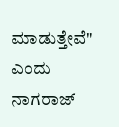ಮಾಡುತ್ತೇವೆ" ಎಂದು ನಾಗರಾಜ್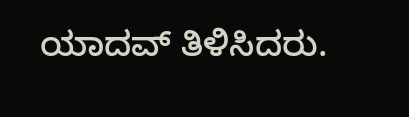ಯಾದವ್ ತಿಳಿಸಿದರು.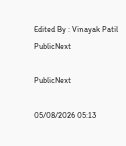Edited By : Vinayak Patil
PublicNext

PublicNext

05/08/2026 05:13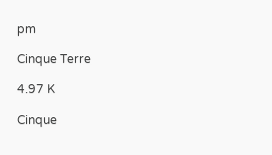pm

Cinque Terre

4.97 K

Cinque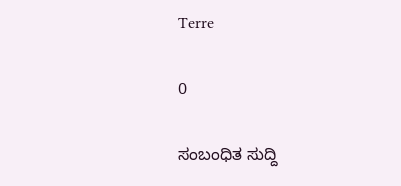Terre

0

ಸಂಬಂಧಿತ ಸುದ್ದಿ